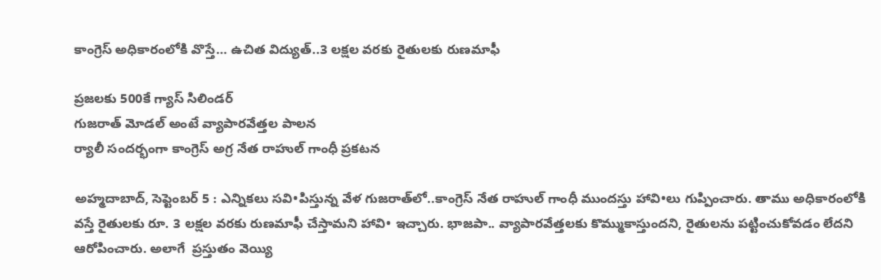కాంగ్రెస్‌ అధికారంలోకి వొస్తే… ఉచిత విద్యుత్‌..3 లక్షల వరకు రైతులకు రుణమాఫీ

ప్రజలకు 500కే గ్యాస్‌ ‌సిలిండర్‌
గుజరాత్‌ ‌మోడల్‌ అం‌టే వ్యాపారవేత్తల పాలన
ర్యాలీ సందర్భంగా కాంగ్రెస్‌ అ‌గ్ర నేత రాహుల్‌ ‌గాంధీ ప్రకటన

అహ్మదాబాద్‌, సెప్టెంబర్‌ 5 : ఎన్నికలు సవి•పిస్తున్న వేళ గుజరాత్‌లో..కాంగ్రెస్‌ ‌నేత రాహుల్‌ ‌గాంధీ ముందస్తు హావి•లు గుప్పించారు. తాము అధికారంలోకి వస్తే రైతులకు రూ. 3 లక్షల వరకు రుణమాఫీ చేస్తామని హావి• ఇచ్చారు. భాజపా.. వ్యాపారవేత్తలకు కొమ్ముకాస్తుందని, రైతులను పట్టించుకోవడం లేదని ఆరోపించారు. అలాగే  ప్రస్తుతం వెయ్యి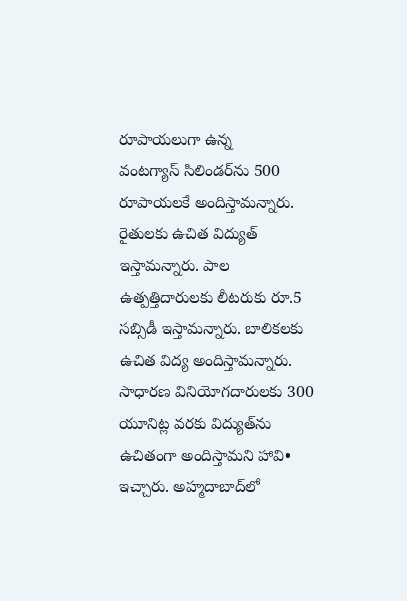రూపాయలుగా ఉన్న వంటగ్యాస్‌ ‌సిలిండర్‌ను 500 రూపాయలకే అందిస్తామన్నారు. రైతులకు ఉచిత విద్యుత్‌ ఇస్తామన్నారు. పాల ఉత్పత్తిదారులకు లీటరుకు రూ.5 సబ్సిడీ ఇస్తామన్నారు. బాలికలకు ఉచిత విద్య అందిస్తామన్నారు. సాధారణ వినియోగదారులకు 300 యూనిట్ల వరకు విద్యుత్‌ను ఉచితంగా అందిస్తామని హావి• ఇచ్చారు. అహ్మదాబాద్‌లో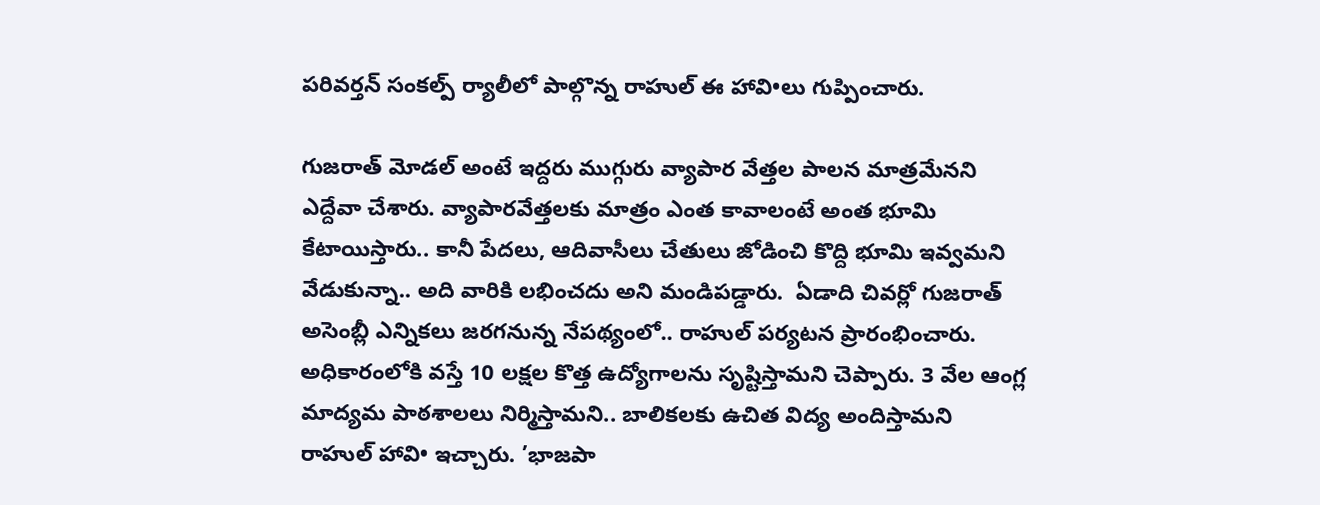పరివర్తన్‌ ‌సంకల్ప్ ‌ర్యాలీలో పాల్గొన్న రాహుల్‌ ఈ ‌హావి•లు గుప్పించారు.

గుజరాత్‌ ‌మోడల్‌ అం‌టే ఇద్దరు ముగ్గురు వ్యాపార వేత్తల పాలన మాత్రమేనని ఎద్దేవా చేశారు. వ్యాపారవేత్తలకు మాత్రం ఎంత కావాలంటే అంత భూమి కేటాయిస్తారు.. కానీ పేదలు, ఆదివాసీలు చేతులు జోడించి కొద్ది భూమి ఇవ్వమని వేడుకున్నా.. అది వారికి లభించదు అని మండిపడ్డారు.  ఏడాది చివర్లో గుజరాత్‌ అసెంబ్లీ ఎన్నికలు జరగనున్న నేపథ్యంలో.. రాహుల్‌ ‌పర్యటన ప్రారంభించారు. అధికారంలోకి వస్తే 10 లక్షల కొత్త ఉద్యోగాలను సృష్టిస్తామని చెప్పారు. 3 వేల ఆంగ్ల మాద్యమ పాఠశాలలు నిర్మిస్తామని.. బాలికలకు ఉచిత విద్య అందిస్తామని రాహుల్‌ ‌హావి• ఇచ్చారు. ’భాజపా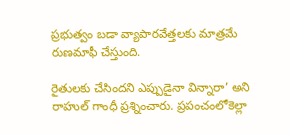ప్రభుత్వం బడా వ్యాపారవేత్తలకు మాత్రమే రుణమాఫీ చేస్తుంది.

రైతులకు చేసిందని ఎప్పుడైనా విన్నారా’ అని రాహుల్‌ ‌గాంధీ ప్రశ్నించారు. ప్రపంచంలోకెల్లా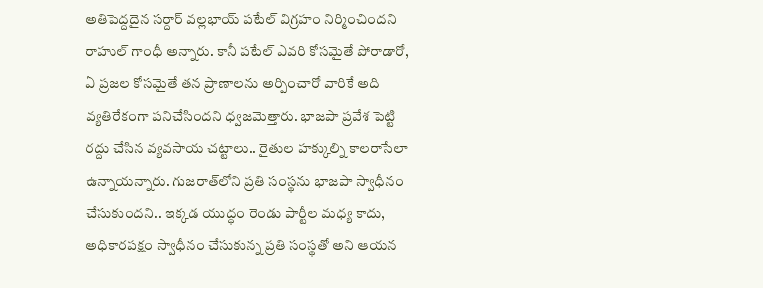అతిపెద్దదైన సర్దార్‌ ‌వల్లభాయ్‌ ‌పటేల్‌ ‌విగ్రహం నిర్మించిందని రాహుల్‌ ‌గాంధీ అన్నారు. కానీ పటేల్‌ ఎవరి కోసమైతే పోరాడారో, ఏ ప్రజల కోసమైతే తన ప్రాణాలను అర్పించారో వారికే అది వ్యతిరేకంగా పనిచేసిందని ధ్వజమెత్తారు. భాజపా ప్రవేశ పెట్టి రద్దు చేసిన వ్యవసాయ చట్టాలు.. రైతుల హక్కుల్ని కాలరాసేలా ఉన్నాయన్నారు. గుజరాత్‌లోని ప్రతి సంస్థను భాజపా స్వాధీనం చేసుకుందని.. ఇక్కడ యుద్ధం రెండు పార్టీల మధ్య కాదు, అధికారపక్షం స్వాధీనం చేసుకున్న ప్రతి సంస్థతో అని ఆయన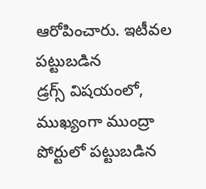ఆరోపించారు. ఇటీవల పట్టుబడిన డ్రగ్స్ ‌విషయంలో, ముఖ్యంగా ముంద్రా పోర్టులో పట్టుబడిన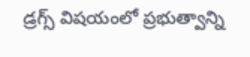డ్రగ్స్ ‌విషయంలో ప్రభుత్వాన్ని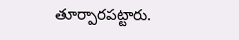తూర్పారపట్టారు.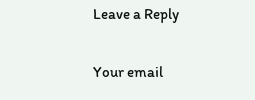Leave a Reply

Your email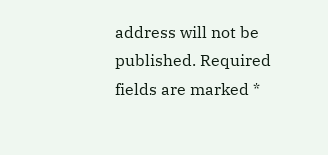address will not be published. Required fields are marked *